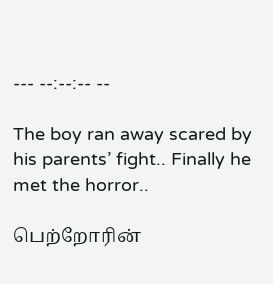--- --:--:-- --

The boy ran away scared by his parents’ fight.. Finally he met the horror..

பெற்றோரின்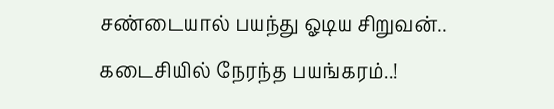சண்டையால் பயந்து ஓடிய சிறுவன்.. கடைசியில் நேரந்த பயங்கரம்..!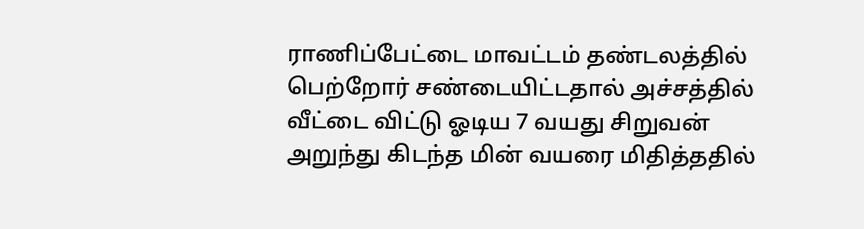ராணிப்பேட்டை மாவட்டம் தண்டலத்தில் பெற்றோர் சண்டையிட்டதால் அச்சத்தில் வீட்டை விட்டு ஓடிய 7 வயது சிறுவன் அறுந்து கிடந்த மின் வயரை மிதித்ததில்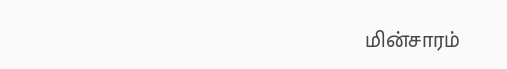மின்சாரம்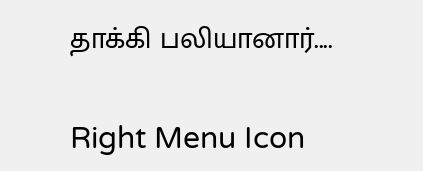தாக்கி பலியானார்....

Right Menu Icon